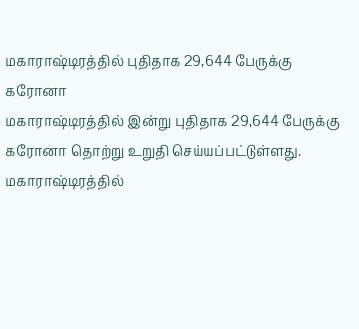மகாராஷ்டிரத்தில் புதிதாக 29,644 பேருக்கு கரோனா
மகாராஷ்டிரத்தில் இன்று புதிதாக 29,644 பேருக்கு கரோனா தொற்று உறுதி செய்யப்பட்டுள்ளது.
மகாராஷ்டிரத்தில்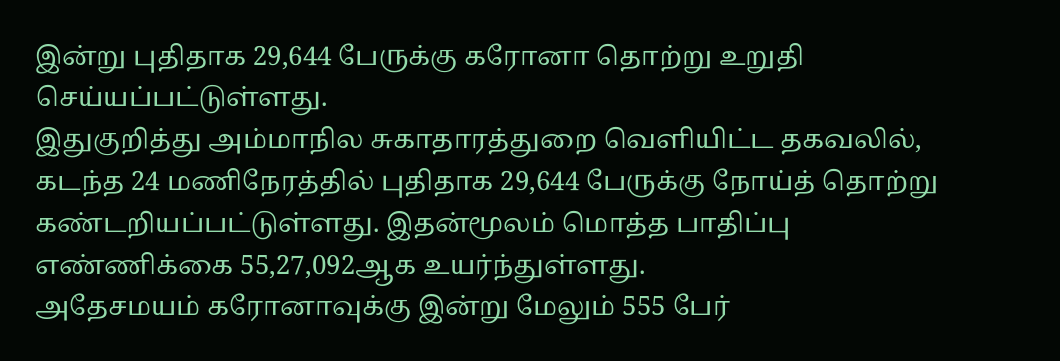இன்று புதிதாக 29,644 பேருக்கு கரோனா தொற்று உறுதி செய்யப்பட்டுள்ளது.
இதுகுறித்து அம்மாநில சுகாதாரத்துறை வெளியிட்ட தகவலில், கடந்த 24 மணிநேரத்தில் புதிதாக 29,644 பேருக்கு நோய்த் தொற்று கண்டறியப்பட்டுள்ளது. இதன்மூலம் மொத்த பாதிப்பு எண்ணிக்கை 55,27,092ஆக உயர்ந்துள்ளது.
அதேசமயம் கரோனாவுக்கு இன்று மேலும் 555 பேர்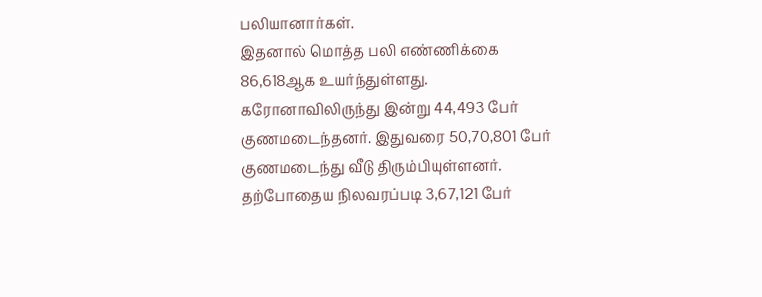பலியானார்கள்.
இதனால் மொத்த பலி எண்ணிக்கை 86,618ஆக உயர்ந்துள்ளது. கரோனாவிலிருந்து இன்று 44,493 பேர் குணமடைந்தனர். இதுவரை 50,70,801 பேர் குணமடைந்து வீடு திரும்பியுள்ளனர். தற்போதைய நிலவரப்படி 3,67,121 பேர்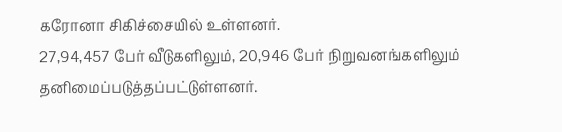கரோனா சிகிச்சையில் உள்ளனர்.
27,94,457 பேர் வீடுகளிலும், 20,946 பேர் நிறுவனங்களிலும் தனிமைப்படுத்தப்பட்டுள்ளனர்.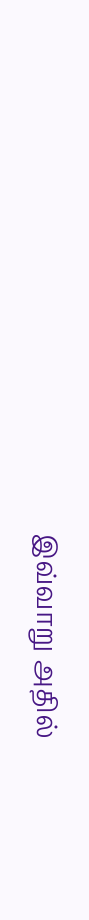இவ்வாறு அதில்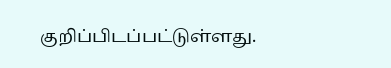குறிப்பிடப்பட்டுள்ளது.